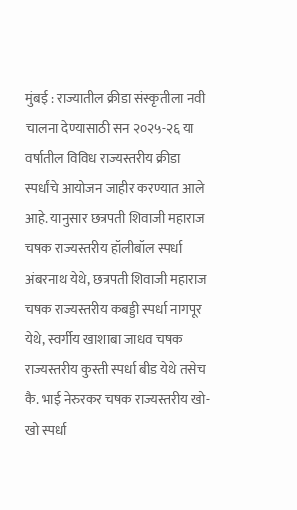मुंबई : राज्यातील क्रीडा संस्कृतीला नवी चालना देण्यासाठी सन २०२५-२६ या वर्षातील विविध राज्यस्तरीय क्रीडा स्पर्धांचे आयोजन जाहीर करण्यात आले आहे. यानुसार छत्रपती शिवाजी महाराज चषक राज्यस्तरीय हॉलीबॉल स्पर्धा अंबरनाथ येथे, छत्रपती शिवाजी महाराज चषक राज्यस्तरीय कबड्डी स्पर्धा नागपूर येथे, स्वर्गीय खाशाबा जाधव चषक राज्यस्तरीय कुस्ती स्पर्धा बीड येथे तसेच कै. भाई नेरुरकर चषक राज्यस्तरीय खो-खो स्पर्धा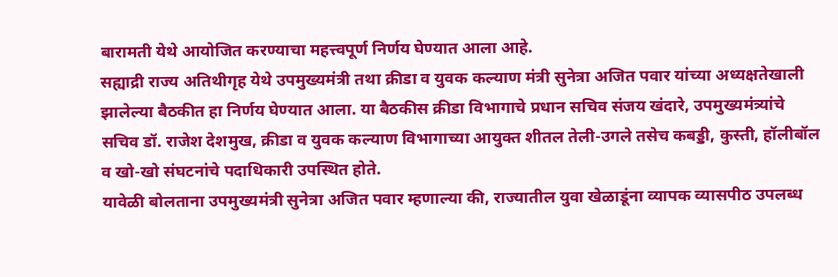बारामती येथे आयोजित करण्याचा महत्त्वपूर्ण निर्णय घेण्यात आला आहे.
सह्याद्री राज्य अतिथीगृह येथे उपमुख्यमंत्री तथा क्रीडा व युवक कल्याण मंत्री सुनेत्रा अजित पवार यांच्या अध्यक्षतेखाली झालेल्या बैठकीत हा निर्णय घेण्यात आला. या बैठकीस क्रीडा विभागाचे प्रधान सचिव संजय खंदारे, उपमुख्यमंत्र्यांचे सचिव डॉ. राजेश देशमुख, क्रीडा व युवक कल्याण विभागाच्या आयुक्त शीतल तेली-उगले तसेच कबड्डी, कुस्ती, हॉलीबॉल व खो-खो संघटनांचे पदाधिकारी उपस्थित होते.
यावेळी बोलताना उपमुख्यमंत्री सुनेत्रा अजित पवार म्हणाल्या की, राज्यातील युवा खेळाडूंना व्यापक व्यासपीठ उपलब्ध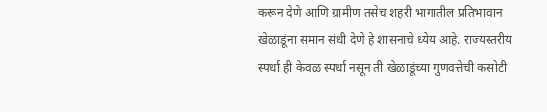करून देणे आणि ग्रामीण तसेच शहरी भागातील प्रतिभावान खेळाडूंना समान संधी देणे हे शासनाचे ध्येय आहे. राज्यस्तरीय स्पर्धा ही केवळ स्पर्धा नसून ती खेळाडूंच्या गुणवत्तेची कसोटी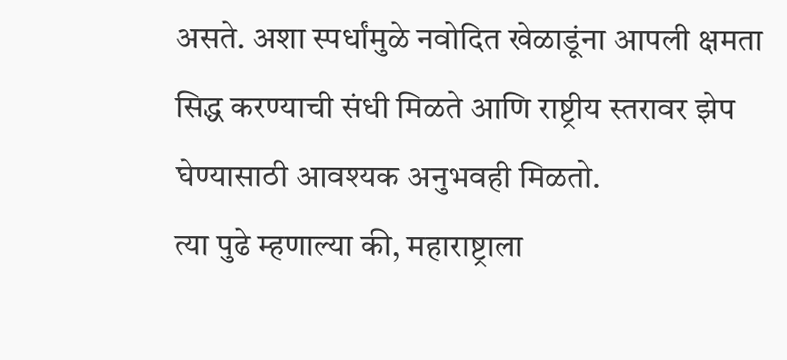असते. अशा स्पर्धांमुळे नवोदित खेळाडूंना आपली क्षमता सिद्ध करण्याची संधी मिळते आणि राष्ट्रीय स्तरावर झेप घेण्यासाठी आवश्यक अनुभवही मिळतो.
त्या पुढे म्हणाल्या की, महाराष्ट्राला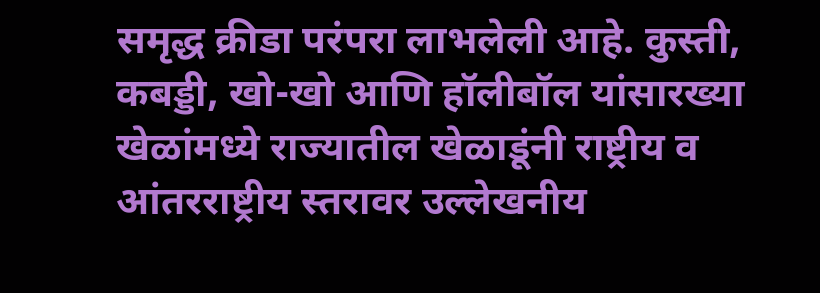समृद्ध क्रीडा परंपरा लाभलेली आहे. कुस्ती, कबड्डी, खो-खो आणि हॉलीबॉल यांसारख्या खेळांमध्ये राज्यातील खेळाडूंनी राष्ट्रीय व आंतरराष्ट्रीय स्तरावर उल्लेखनीय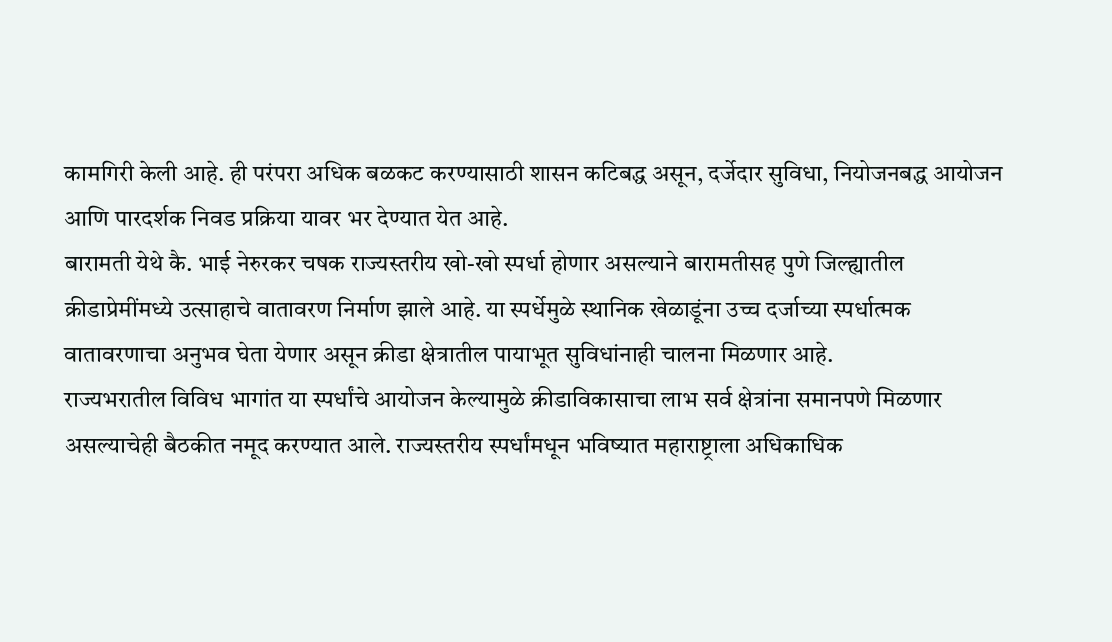कामगिरी केली आहे. ही परंपरा अधिक बळकट करण्यासाठी शासन कटिबद्ध असून, दर्जेदार सुविधा, नियोजनबद्ध आयोजन आणि पारदर्शक निवड प्रक्रिया यावर भर देण्यात येत आहे.
बारामती येथे कै. भाई नेरुरकर चषक राज्यस्तरीय खो-खो स्पर्धा होणार असल्याने बारामतीसह पुणे जिल्ह्यातील क्रीडाप्रेमींमध्ये उत्साहाचे वातावरण निर्माण झाले आहे. या स्पर्धेमुळे स्थानिक खेळाडूंना उच्च दर्जाच्या स्पर्धात्मक वातावरणाचा अनुभव घेता येणार असून क्रीडा क्षेत्रातील पायाभूत सुविधांनाही चालना मिळणार आहे.
राज्यभरातील विविध भागांत या स्पर्धांचे आयोजन केल्यामुळे क्रीडाविकासाचा लाभ सर्व क्षेत्रांना समानपणे मिळणार असल्याचेही बैठकीत नमूद करण्यात आले. राज्यस्तरीय स्पर्धांमधून भविष्यात महाराष्ट्राला अधिकाधिक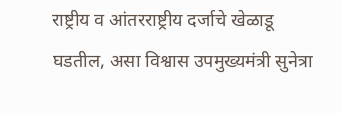राष्ट्रीय व आंतरराष्ट्रीय दर्जाचे खेळाडू घडतील, असा विश्वास उपमुख्यमंत्री सुनेत्रा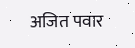अजित पवार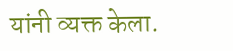यांनी व्यक्त केला.